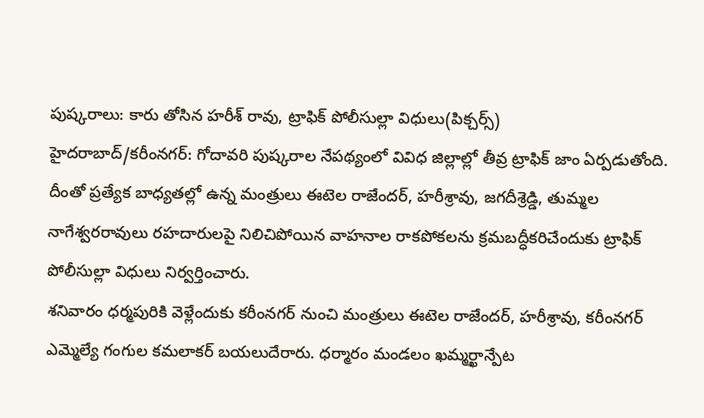పుష్కరాలు: కారు తోసిన హరీశ్ రావు, ట్రాఫిక్ పోలీసుల్లా విధులు(పిక్చర్స్)
హైదరాబాద్/కరీంనగర్: గోదావరి పుష్కరాల నేపథ్యంలో వివిధ జిల్లాల్లో తీవ్ర ట్రాఫిక్ జాం ఏర్పడుతోంది. దీంతో ప్రత్యేక బాధ్యతల్లో ఉన్న మంత్రులు ఈటెల రాజేందర్, హరీశ్రావు, జగదీశ్రెడ్డి, తుమ్మల నాగేశ్వరరావులు రహదారులపై నిలిచిపోయిన వాహనాల రాకపోకలను క్రమబద్ధీకరిచేందుకు ట్రాఫిక్ పోలీసుల్లా విధులు నిర్వర్తించారు.
శనివారం ధర్మపురికి వెళ్లేందుకు కరీంనగర్ నుంచి మంత్రులు ఈటెల రాజేందర్, హరీశ్రావు, కరీంనగర్ ఎమ్మెల్యే గంగుల కమలాకర్ బయలుదేరారు. ధర్మారం మండలం ఖమ్మర్ఖాన్పేట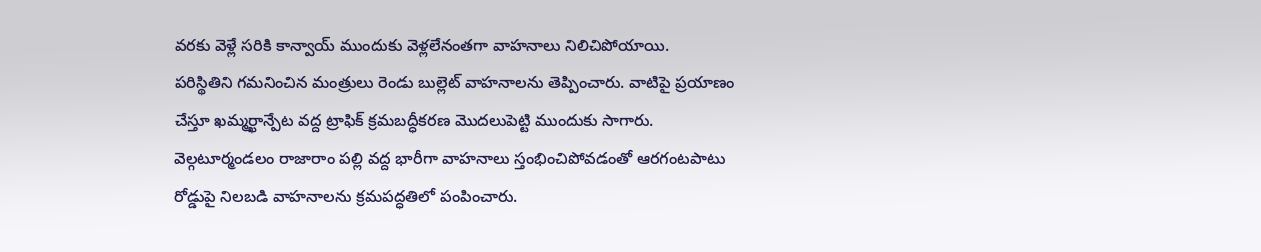వరకు వెళ్లే సరికి కాన్వాయ్ ముందుకు వెళ్లలేనంతగా వాహనాలు నిలిచిపోయాయి.
పరిస్థితిని గమనించిన మంత్రులు రెండు బుల్లెట్ వాహనాలను తెప్పించారు. వాటిపై ప్రయాణం చేస్తూ ఖమ్మర్ఖాన్పేట వద్ద ట్రాఫిక్ క్రమబద్ధీకరణ మొదలుపెట్టి ముందుకు సాగారు. వెల్గటూర్మండలం రాజారాం పల్లి వద్ద భారీగా వాహనాలు స్తంభించిపోవడంతో ఆరగంటపాటు రోడ్డుపై నిలబడి వాహనాలను క్రమపద్ధతిలో పంపించారు.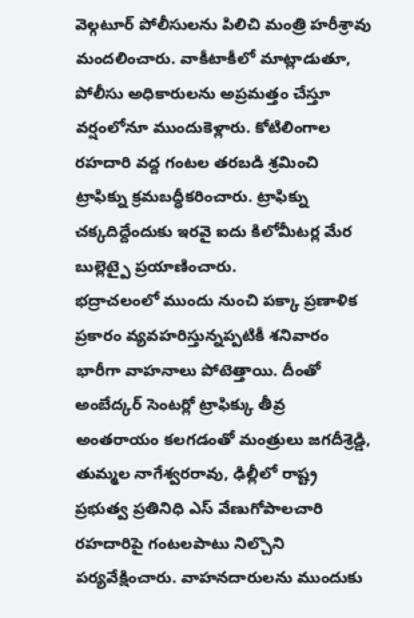వెల్గటూర్ పోలీసులను పిలిచి మంత్రి హరీశ్రావు మందలించారు. వాకీటాకీలో మాట్లాడుతూ, పోలీసు అధికారులను అప్రమత్తం చేస్తూ వర్షంలోనూ ముందుకెళ్లారు. కోటిలింగాల రహదారి వద్ద గంటల తరబడి శ్రమించి ట్రాఫిక్ను క్రమబద్ధీకరించారు. ట్రాఫిక్ను చక్కదిద్దేందుకు ఇరవై ఐదు కిలోమీటర్ల మేర బుల్లెట్పై ప్రయాణించారు.
భద్రాచలంలో ముందు నుంచి పక్కా ప్రణాళిక ప్రకారం వ్యవహరిస్తున్నప్పటికీ శనివారం భారీగా వాహనాలు పోటెత్తాయి. దీంతో అంబేద్కర్ సెంటర్లో ట్రాఫిక్కు తీవ్ర అంతరాయం కలగడంతో మంత్రులు జగదీశ్రెడ్డి, తుమ్మల నాగేశ్వరరావు, ఢిల్లీలో రాష్ట్ర ప్రభుత్వ ప్రతినిధి ఎస్ వేణుగోపాలచారి రహదారిపై గంటలపాటు నిల్చొని పర్యవేక్షించారు. వాహనదారులను ముందుకు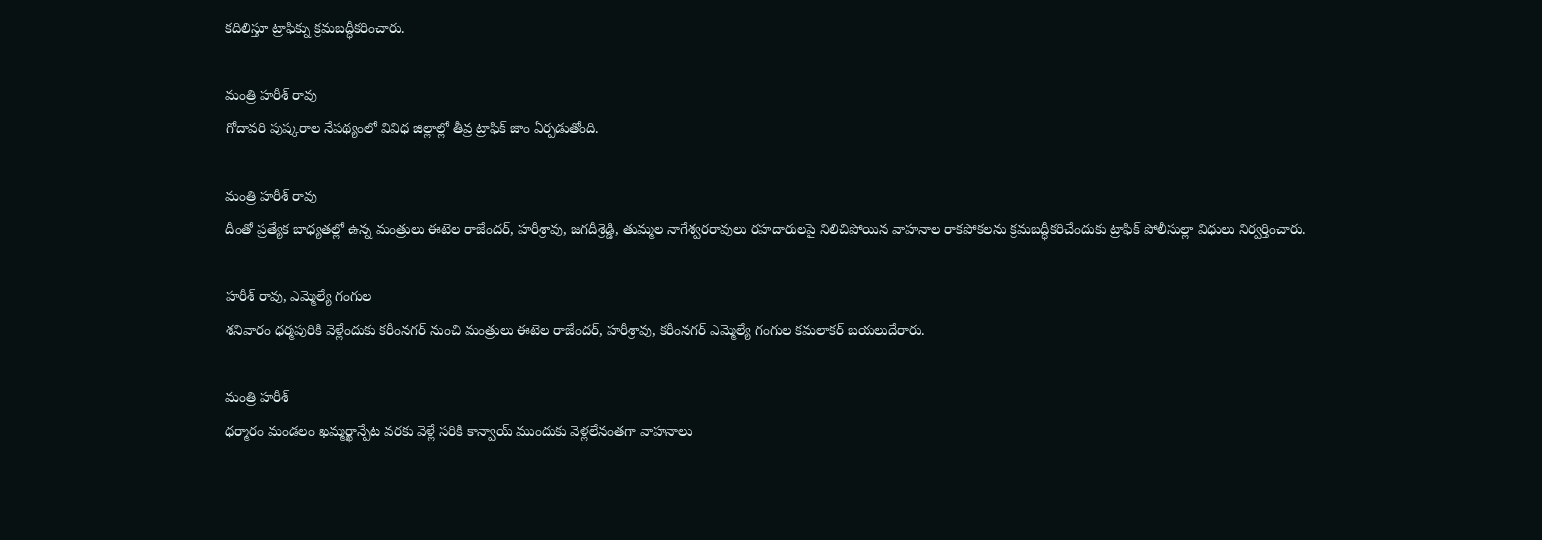కదిలిస్తూ ట్రాఫిక్ను క్రమబద్ధీకరించారు.

మంత్రి హరీశ్ రావు
గోదావరి పుష్కరాల నేపథ్యంలో వివిధ జిల్లాల్లో తీవ్ర ట్రాఫిక్ జాం ఏర్పడుతోంది.

మంత్రి హరీశ్ రావు
దీంతో ప్రత్యేక బాధ్యతల్లో ఉన్న మంత్రులు ఈటెల రాజేందర్, హరీశ్రావు, జగదీశ్రెడ్డి, తుమ్మల నాగేశ్వరరావులు రహదారులపై నిలిచిపోయిన వాహనాల రాకపోకలను క్రమబద్ధీకరిచేందుకు ట్రాఫిక్ పోలీసుల్లా విధులు నిర్వర్తించారు.

హరీశ్ రావు, ఎమ్మెల్యే గంగుల
శనివారం ధర్మపురికి వెళ్లేందుకు కరీంనగర్ నుంచి మంత్రులు ఈటెల రాజేందర్, హరీశ్రావు, కరీంనగర్ ఎమ్మెల్యే గంగుల కమలాకర్ బయలుదేరారు.

మంత్రి హరీశ్
ధర్మారం మండలం ఖమ్మర్ఖాన్పేట వరకు వెళ్లే సరికి కాన్వాయ్ ముందుకు వెళ్లలేనంతగా వాహనాలు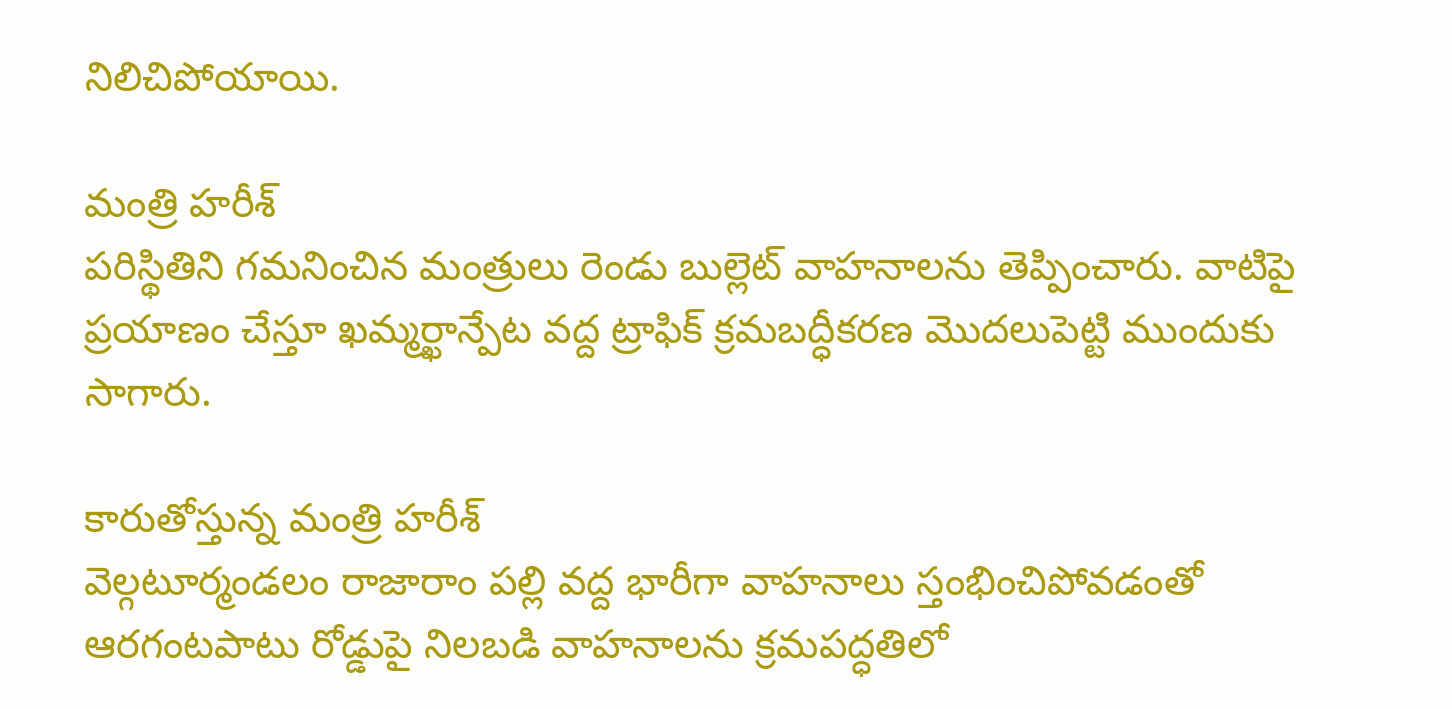నిలిచిపోయాయి.

మంత్రి హరీశ్
పరిస్థితిని గమనించిన మంత్రులు రెండు బుల్లెట్ వాహనాలను తెప్పించారు. వాటిపై ప్రయాణం చేస్తూ ఖమ్మర్ఖాన్పేట వద్ద ట్రాఫిక్ క్రమబద్ధీకరణ మొదలుపెట్టి ముందుకు సాగారు.

కారుతోస్తున్న మంత్రి హరీశ్
వెల్గటూర్మండలం రాజారాం పల్లి వద్ద భారీగా వాహనాలు స్తంభించిపోవడంతో ఆరగంటపాటు రోడ్డుపై నిలబడి వాహనాలను క్రమపద్ధతిలో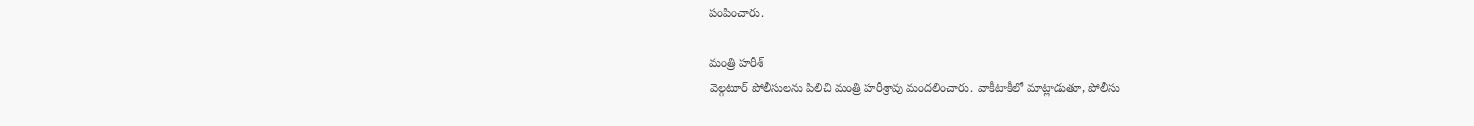పంపించారు.

మంత్రి హరీశ్
వెల్గటూర్ పోలీసులను పిలిచి మంత్రి హరీశ్రావు మందలించారు. వాకీటాకీలో మాట్లాడుతూ, పోలీసు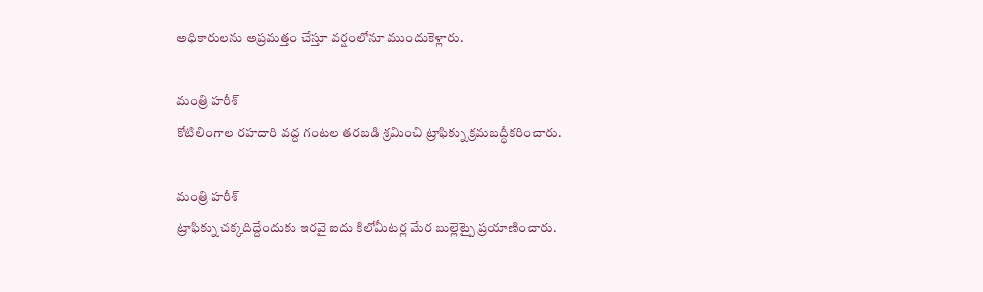అధికారులను అప్రమత్తం చేస్తూ వర్షంలోనూ ముందుకెళ్లారు.

మంత్రి హరీశ్
కోటిలింగాల రహదారి వద్ద గంటల తరబడి శ్రమించి ట్రాఫిక్ను క్రమబద్ధీకరించారు.

మంత్రి హరీశ్
ట్రాఫిక్ను చక్కదిద్దేందుకు ఇరవై ఐదు కిలోమీటర్ల మేర బుల్లెట్పై ప్రయాణించారు.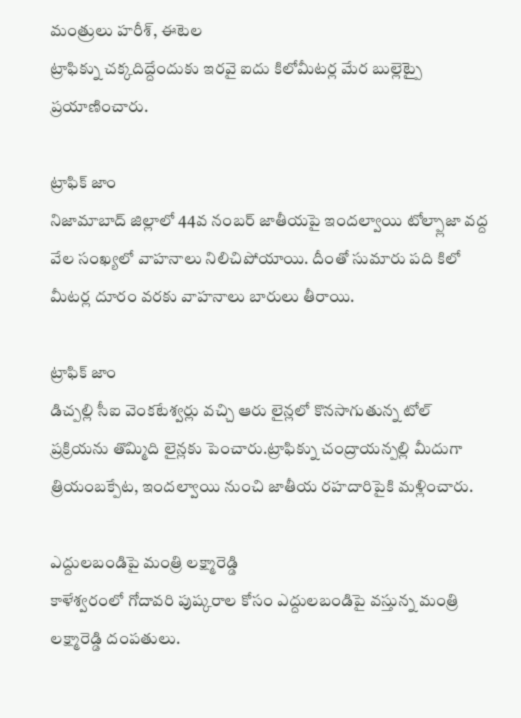మంత్రులు హరీశ్, ఈటెల
ట్రాఫిక్ను చక్కదిద్దేందుకు ఇరవై ఐదు కిలోమీటర్ల మేర బుల్లెట్పై ప్రయాణించారు.

ట్రాఫిక్ జాం
నిజామాబాద్ జిల్లాలో 44వ నంబర్ జాతీయపై ఇందల్వాయి టోల్ప్లాజా వద్ద వేల సంఖ్యలో వాహనాలు నిలిచిపోయాయి. దీంతో సుమారు పది కిలో మీటర్ల దూరం వరకు వాహనాలు బారులు తీరాయి.

ట్రాఫిక్ జాం
డిచ్పల్లి సీఐ వెంకటేశ్వర్లు వచ్చి ఆరు లైన్లలో కొనసాగుతున్న టోల్ ప్రక్రియను తొమ్మిది లైన్లకు పెంచారు.ట్రాఫిక్ను చంద్రాయన్పల్లి మీదుగా త్రియంబక్పేట, ఇందల్వాయి నుంచి జాతీయ రహదారిపైకి మళ్లించారు.

ఎద్దులబండిపై మంత్రి లక్ష్మారెడ్డి
కాళేశ్వరంలో గోదావరి పుష్కరాల కోసం ఎద్దులబండిపై వస్తున్న మంత్రి లక్ష్మారెడ్డి దంపతులు.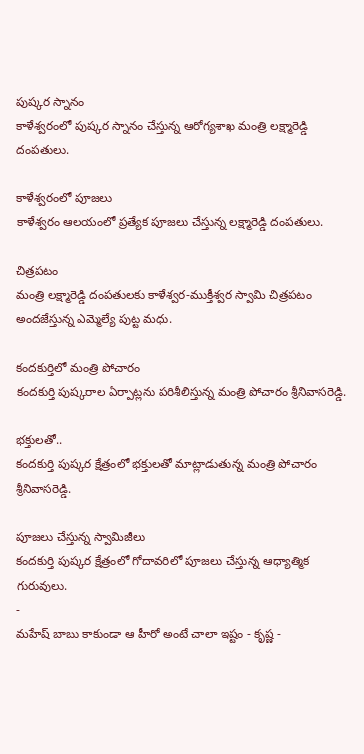పుష్కర స్నానం
కాళేశ్వరంలో పుష్కర స్నానం చేస్తున్న ఆరోగ్యశాఖ మంత్రి లక్ష్మారెడ్డి దంపతులు.

కాళేశ్వరంలో పూజలు
కాళేశ్వరం ఆలయంలో ప్రత్యేక పూజలు చేస్తున్న లక్ష్మారెడ్డి దంపతులు.

చిత్రపటం
మంత్రి లక్ష్మారెడ్డి దంపతులకు కాళేశ్వర-ముక్తీశ్వర స్వామి చిత్రపటం అందజేస్తున్న ఎమ్మెల్యే పుట్ట మధు.

కందకుర్తిలో మంత్రి పోచారం
కందకుర్తి పుష్కరాల ఏర్పాట్లను పరిశీలిస్తున్న మంత్రి పోచారం శ్రీనివాసరెడ్డి.

భక్తులతో..
కందకుర్తి పుష్కర క్షేత్రంలో భక్తులతో మాట్లాడుతున్న మంత్రి పోచారం శ్రీనివాసరెడ్డి.

పూజలు చేస్తున్న స్వామిజీలు
కందకుర్తి పుష్కర క్షేత్రంలో గోదావరిలో పూజలు చేస్తున్న ఆధ్యాత్మిక గురువులు.
-
మహేష్ బాబు కాకుండా ఆ హీరో అంటే చాలా ఇష్టం - కృష్ణ -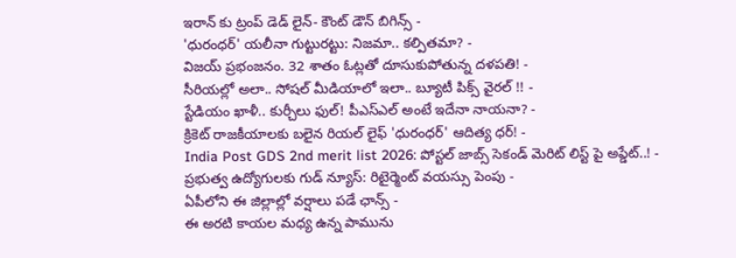ఇరాన్ కు ట్రంప్ డెడ్ లైన్- కౌంట్ డౌన్ బిగిన్స్ -
'ధురంధర్' యలీనా గుట్టురట్టు: నిజమా.. కల్పితమా? -
విజయ్ ప్రభంజనం. 32 శాతం ఓట్లతో దూసుకుపోతున్న దళపతి! -
సీరియల్లో అలా.. సోషల్ మీడియాలో ఇలా.. బ్యూటీ పిక్స్ వైరల్ !! -
స్టేడియం ఖాళీ.. కుర్చీలు ఫుల్! పీఎస్ఎల్ అంటే ఇదేనా నాయనా? -
క్రికెట్ రాజకీయాలకు బలైన రియల్ లైఫ్ 'ధురంధర్' ఆదిత్య ధర్! -
India Post GDS 2nd merit list 2026: పోస్టల్ జాబ్స్ సెకండ్ మెరిట్ లిస్ట్ పై అప్డేట్..! -
ప్రభుత్వ ఉద్యోగులకు గుడ్ న్యూస్: రిటైర్మెంట్ వయస్సు పెంపు -
ఏపీలోని ఈ జిల్లాల్లో వర్షాలు పడే ఛాన్స్ -
ఈ అరటి కాయల మధ్య ఉన్న పామును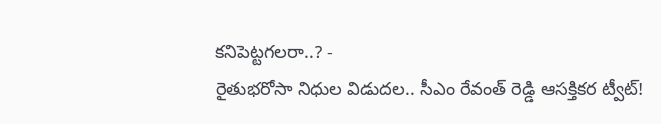కనిపెట్టగలరా..? -
రైతుభరోసా నిధుల విడుదల.. సీఎం రేవంత్ రెడ్డి ఆసక్తికర ట్వీట్!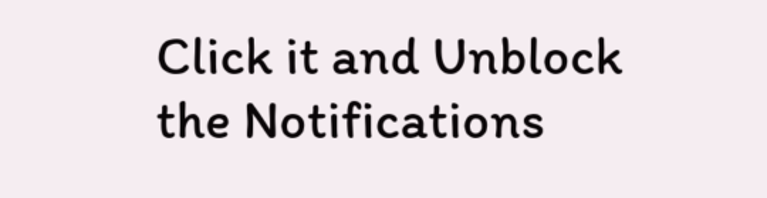Click it and Unblock the Notifications